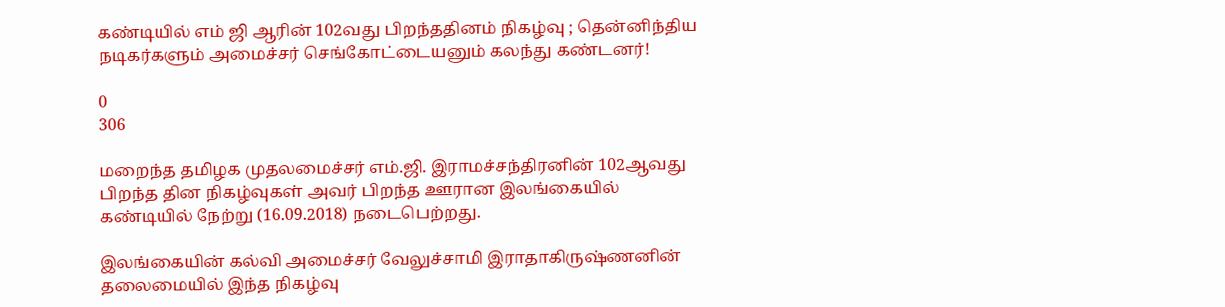கண்டியில் எம் ஜி ஆரின் 102வது பிறந்ததினம் நிகழ்வு ; தென்னிந்திய நடிகர்களும் அமைச்சர் செங்கோட்டையனும் கலந்து கண்டனர்!

0
306

மறைந்த தமிழக முதலமைச்சர் எம்.ஜி. இராமச்சந்திரனின் 102ஆவது பிறந்த தின நிகழ்வுகள் அவர் பிறந்த ஊரான இலங்கையில் கண்டியில் நேற்று (16.09.2018) நடைபெற்றது.

இலங்கையின் கல்வி அமைச்சர் வேலுச்சாமி இராதாகிருஷ்ணனின் தலைமையில் இந்த நிகழ்வு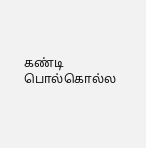கண்டி பொல்கொல்ல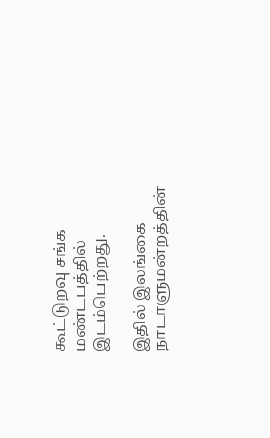கூட்டுறவு சங்க மண்டபத்தில் இடம்பெற்றது.

இதில் இலங்கை நாடாளுமன்றத்தின்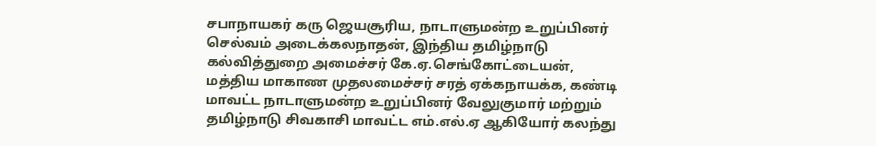சபாநாயகர் கரு ஜெயசூரிய, நாடாளுமன்ற உறுப்பினர் செல்வம் அடைக்கலநாதன், இந்திய தமிழ்நாடு கல்வித்துறை அமைச்சர் கே.ஏ.செங்கோட்டையன், மத்திய மாகாண முதலமைச்சர் சரத் ஏக்கநாயக்க, கண்டி மாவட்ட நாடாளுமன்ற உறுப்பினர் வேலுகுமார் மற்றும் தமிழ்நாடு சிவகாசி மாவட்ட எம்.எல்.ஏ ஆகியோர் கலந்து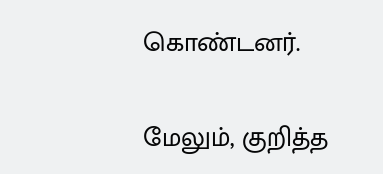கொண்டனர்.

மேலும், குறித்த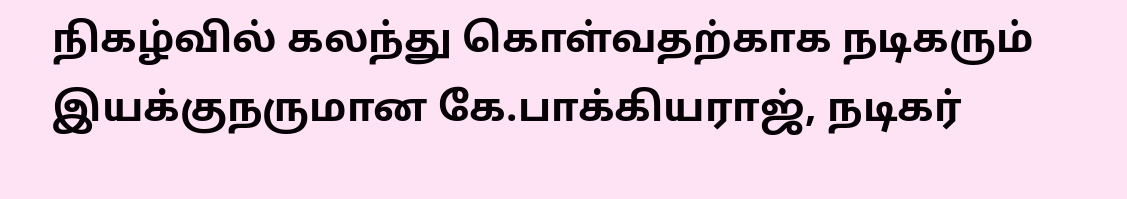நிகழ்வில் கலந்து கொள்வதற்காக நடிகரும் இயக்குநருமான கே.பாக்கியராஜ், நடிகர்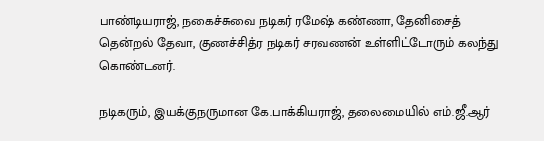பாண்டியராஜ், நகைச்சுவை நடிகர் ரமேஷ் கண்ணா, தேனிசைத் தென்றல் தேவா, குணச்சித்ர நடிகர் சரவணன் உள்ளிட்டோரும் கலந்து கொண்டனர்.

நடிகரும், இயக்குநருமான கே.பாக்கியராஜ், தலைமையில் எம்.ஜீ.ஆர்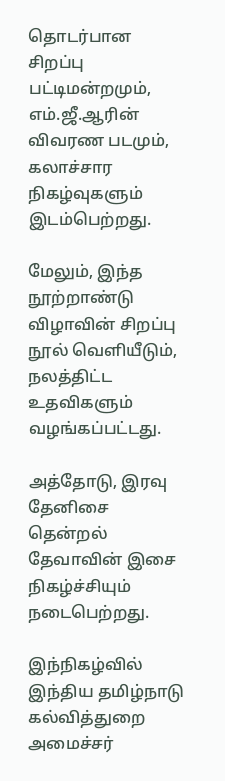தொடர்பான சிறப்பு பட்டிமன்றமும், எம்.ஜீ.ஆரின் விவரண படமும், கலாச்சார நிகழ்வுகளும் இடம்பெற்றது.

மேலும், இந்த நூற்றாண்டு விழாவின் சிறப்பு நூல் வெளியீடும், நலத்திட்ட உதவிகளும் வழங்கப்பட்டது.

அத்தோடு, இரவு தேனிசை தென்றல் தேவாவின் இசை நிகழ்ச்சியும் நடைபெற்றது.

இந்நிகழ்வில் இந்திய தமிழ்நாடு கல்வித்துறை அமைச்சர்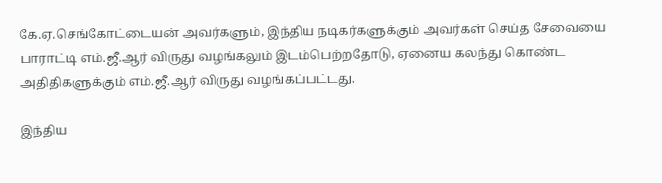கே.ஏ.செங்கோட்டையன் அவர்களும், இந்திய நடிகர்களுக்கும் அவர்கள் செய்த சேவையை பாராட்டி எம்.ஜீ.ஆர் விருது வழங்கலும் இடம்பெற்றதோடு, ஏனைய கலந்து கொண்ட அதிதிகளுக்கும் எம்.ஜீ.ஆர் விருது வழங்கப்பட்டது.

இந்திய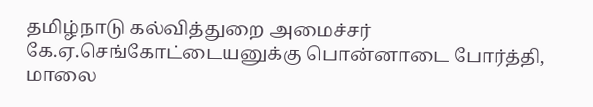தமிழ்நாடு கல்வித்துறை அமைச்சர் கே.ஏ.செங்கோட்டையனுக்கு பொன்னாடை போர்த்தி, மாலை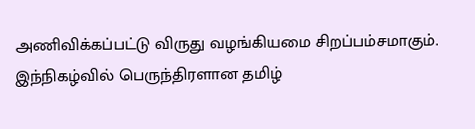அணிவிக்கப்பட்டு விருது வழங்கியமை சிறப்பம்சமாகும். இந்நிகழ்வில் பெருந்திரளான தமிழ்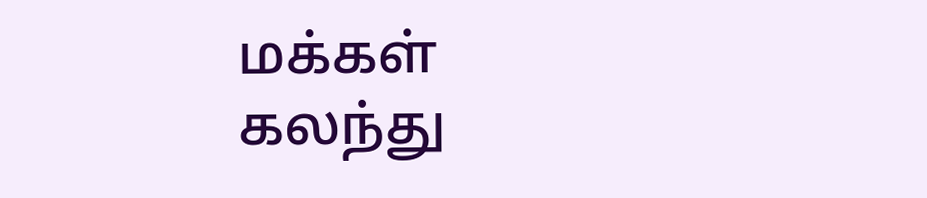மக்கள் கலந்து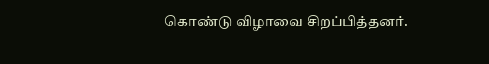கொண்டு விழாவை சிறப்பித்தனர்.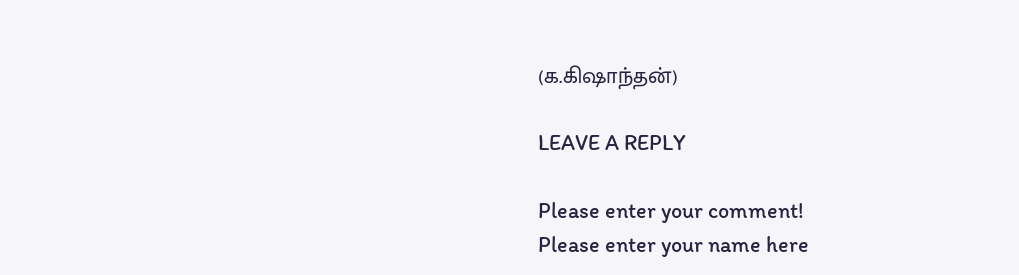(க.கிஷாந்தன்)

LEAVE A REPLY

Please enter your comment!
Please enter your name here